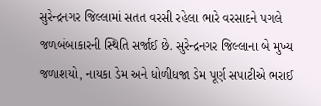સુરેન્દ્રનગર જિલ્લામાં સતત વરસી રહેલા ભારે વરસાદને પગલે જળબંબાકારની સ્થિતિ સર્જાઈ છે. સુરેન્દ્રનગર જિલ્લાના બે મુખ્ય જળાશયો, નાયકા ડેમ અને ધોળીધજા ડેમ પૂર્ણ સપાટીએ ભરાઈ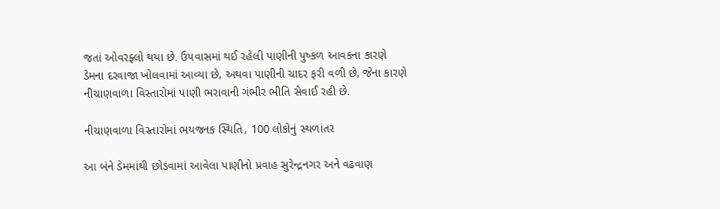જતાં ઓવરફ્લો થયા છે. ઉપવાસમાં થઈ રહેલી પાણીની પુષ્કળ આવકના કારણે ડેમના દરવાજા ખોલવામાં આવ્યા છે, અથવા પાણીની ચાદર ફરી વળી છે, જેના કારણે નીચાણવાળા વિસ્તારોમાં પાણી ભરાવાની ગંભીર ભીતિ સેવાઈ રહી છે.

નીચાણવાળા વિસ્તારોમાં ભયજનક સ્થિતિ, 100 લોકોનું સ્થળાંતર

આ બંને ડેમમાંથી છોડવામાં આવેલા પાણીનો પ્રવાહ સુરેન્દ્રનગર અને વઢવાણ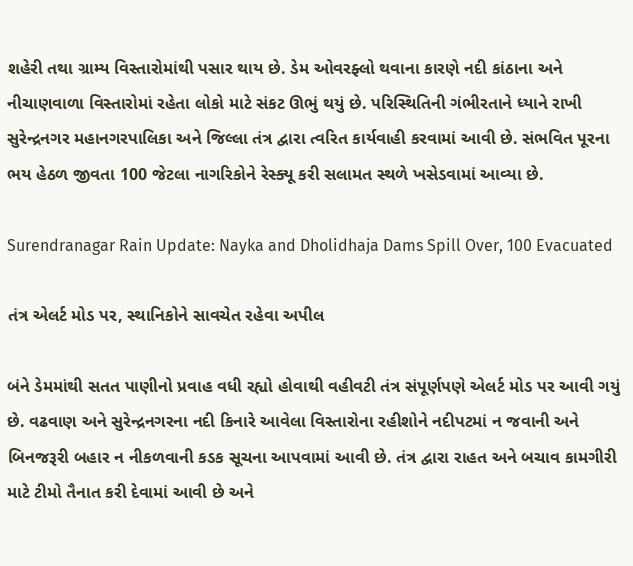શહેરી તથા ગ્રામ્ય વિસ્તારોમાંથી પસાર થાય છે. ડેમ ઓવરફ્લો થવાના કારણે નદી કાંઠાના અને નીચાણવાળા વિસ્તારોમાં રહેતા લોકો માટે સંકટ ઊભું થયું છે. પરિસ્થિતિની ગંભીરતાને ધ્યાને રાખી સુરેન્દ્રનગર મહાનગરપાલિકા અને જિલ્લા તંત્ર દ્વારા ત્વરિત કાર્યવાહી કરવામાં આવી છે. સંભવિત પૂરના ભય હેઠળ જીવતા 100 જેટલા નાગરિકોને રેસ્ક્યૂ કરી સલામત સ્થળે ખસેડવામાં આવ્યા છે.

Surendranagar Rain Update: Nayka and Dholidhaja Dams Spill Over, 100 Evacuated

તંત્ર એલર્ટ મોડ પર, સ્થાનિકોને સાવચેત રહેવા અપીલ

બંને ડેમમાંથી સતત પાણીનો પ્રવાહ વધી રહ્યો હોવાથી વહીવટી તંત્ર સંપૂર્ણપણે એલર્ટ મોડ પર આવી ગયું છે. વઢવાણ અને સુરેન્દ્રનગરના નદી કિનારે આવેલા વિસ્તારોના રહીશોને નદીપટમાં ન જવાની અને બિનજરૂરી બહાર ન નીકળવાની કડક સૂચના આપવામાં આવી છે. તંત્ર દ્વારા રાહત અને બચાવ કામગીરી માટે ટીમો તૈનાત કરી દેવામાં આવી છે અને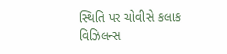સ્થિતિ પર ચોવીસે કલાક વિઝિલન્સ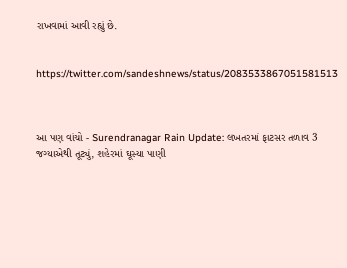રાખવામાં આવી રહ્યું છે.


https://twitter.com/sandeshnews/status/2083533867051581513



આ પણ વાંચો - Surendranagar Rain Update: લખતરમાં ફાટસર તળાવ 3 જગ્યાએથી તૂટ્યું, શહેરમાં ઘૂસ્યા પાણી